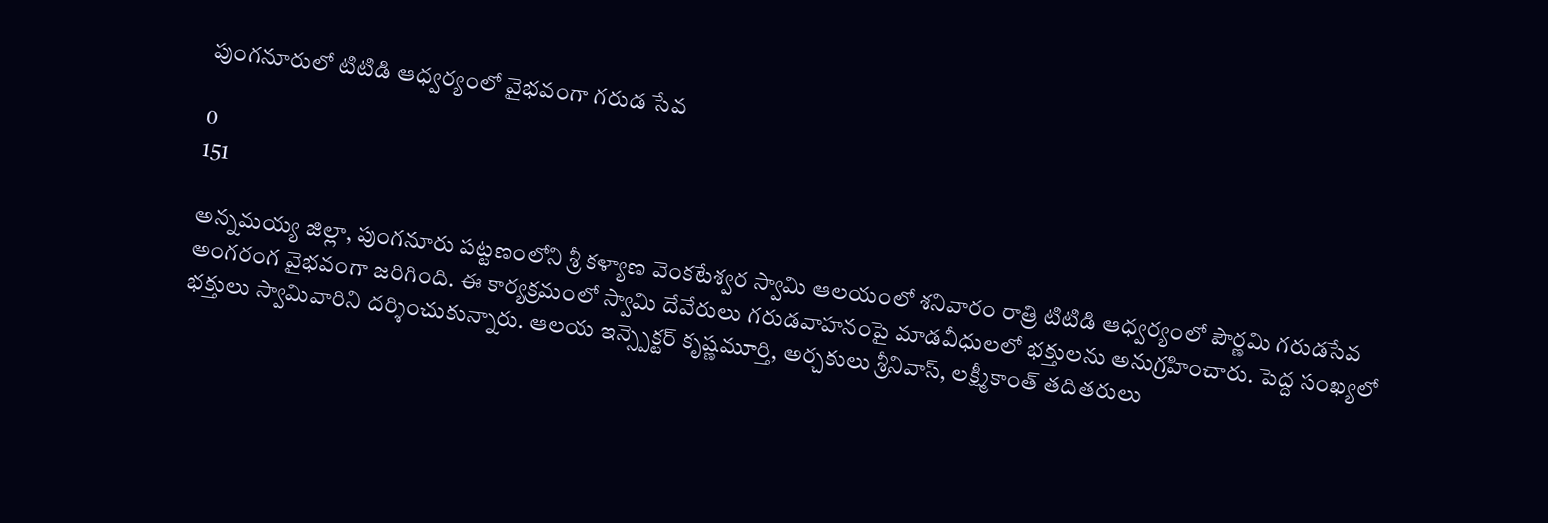పుంగనూరులో టిటిడి ఆధ్వర్యంలో వైభవంగా గరుడ సేవ

0
151

అన్నమయ్య జిల్లా, పుంగనూరు పట్టణంలోని శ్రీ కళ్యాణ వెంకటేశ్వర స్వామి ఆలయంలో శనివారం రాత్రి టిటిడి ఆధ్వర్యంలో పౌర్ణమి గరుడసేవ అంగరంగ వైభవంగా జరిగింది. ఈ కార్యక్రమంలో స్వామి దేవేరులు గరుడవాహనంపై మాడవీధులలో భక్తులను అనుగ్రహించారు. పెద్ద సంఖ్యలో భక్తులు స్వామివారిని దర్శించుకున్నారు. ఆలయ ఇన్స్పెక్టర్ కృష్ణమూర్తి, అర్చకులు శ్రీనివాస్, లక్ష్మీకాంత్ తదితరులు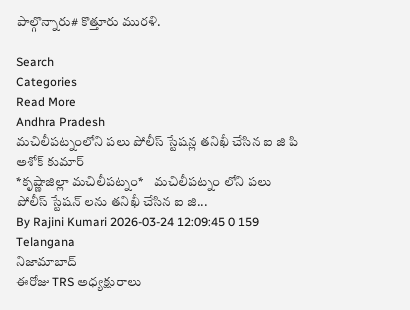పాల్గొన్నారు# కొత్తూరు మురళి.

Search
Categories
Read More
Andhra Pradesh
మచిలీపట్నంలోని పలు పోలీస్ స్టేషన్ల తనిఖీ చేసిన ఐ జి పి అశోక్ కుమార్
*కృష్ణాజిల్లా మచిలీపట్నం*    మచిలీపట్నం లోని పలు పోలీస్ స్టేషన్ లను తనిఖీ చేసిన ఐ జి...
By Rajini Kumari 2026-03-24 12:09:45 0 159
Telangana
నిజామాబాద్
ఈరోజు TRS అధ్యక్షురాలు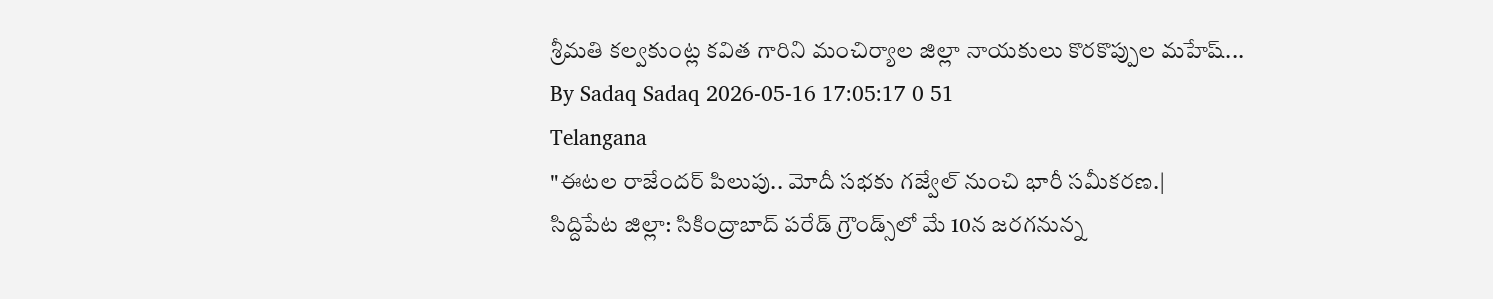శ్రీమతి కల్వకుంట్ల కవిత గారిని మంచిర్యాల జిల్లా నాయకులు కొరకొప్పుల మహేష్...
By Sadaq Sadaq 2026-05-16 17:05:17 0 51
Telangana
"ఈటల రాజేందర్ పిలుపు.. మోదీ సభకు గజ్వేల్ నుంచి భారీ సమీకరణ.|
సిద్దిపేట జిల్లా: సికింద్రాబాద్ పరేడ్ గ్రౌండ్స్‌లో మే 10న జరగనున్న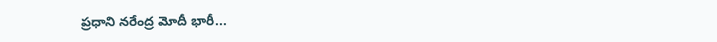ప్రధాని నరేంద్ర మోదీ భారీ...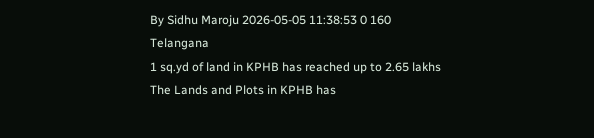By Sidhu Maroju 2026-05-05 11:38:53 0 160
Telangana
1 sq.yd of land in KPHB has reached up to 2.65 lakhs
The Lands and Plots in KPHB has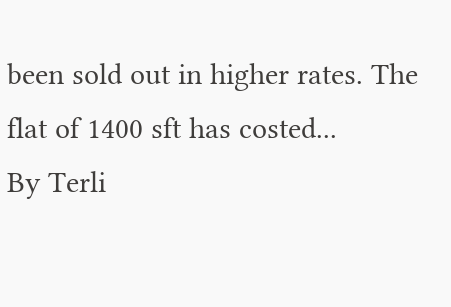been sold out in higher rates. The flat of 1400 sft has costed...
By Terli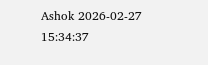Ashok 2026-02-27 15:34:37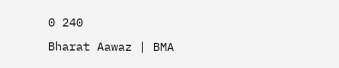0 240
Bharat Aawaz | BMA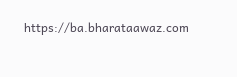https://ba.bharataawaz.com